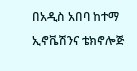በአዲስ አበባ ከተማ ኢኖቬሽንና ቴክኖሎጅ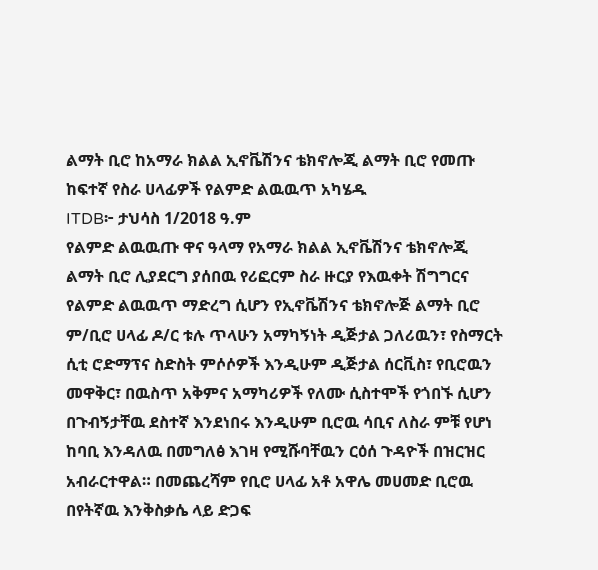ልማት ቢሮ ከአማራ ክልል ኢኖቬሽንና ቴክኖሎጂ ልማት ቢሮ የመጡ ከፍተኛ የስራ ሀላፊዎች የልምድ ልዉዉጥ አካሄዱ
ITDB፦ ታህሳስ 1/2018 ዓ.ም
የልምድ ልዉዉጡ ዋና ዓላማ የአማራ ክልል ኢኖቬሽንና ቴክኖሎጂ ልማት ቢሮ ሊያደርግ ያሰበዉ የሪፎርም ስራ ዙርያ የእዉቀት ሽግግርና የልምድ ልዉዉጥ ማድረግ ሲሆን የኢኖቬሽንና ቴክኖሎጅ ልማት ቢሮ ም/ቢሮ ሀላፊ ዶ/ር ቱሉ ጥላሁን አማካኝነት ዲጅታል ጋለሪዉን፣ የስማርት ሲቲ ሮድማፕና ስድስት ምሶሶዎች እንዲሁም ዲጅታል ሰርቪስ፣ የቢሮዉን መዋቅር፣ በዉስጥ አቅምና አማካሪዎች የለሙ ሲስተሞች የጎበኙ ሲሆን በጉብኝታቸዉ ደስተኛ እንደነበሩ እንዲሁም ቢሮዉ ሳቢና ለስራ ምቹ የሆነ ከባቢ እንዳለዉ በመግለፅ እገዛ የሚሹባቸዉን ርዕሰ ጉዳዮች በዝርዝር አብራርተዋል። በመጨረሻም የቢሮ ሀላፊ አቶ አዋሌ መሀመድ ቢሮዉ በየትኛዉ እንቅስቃሴ ላይ ድጋፍ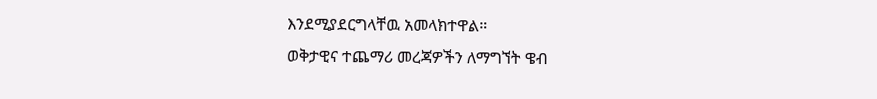እንደሚያደርግላቸዉ አመላክተዋል።
ወቅታዊና ተጨማሪ መረጃዎችን ለማግኘት ዌብ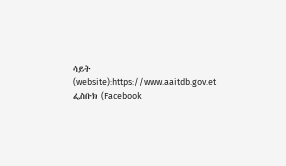ሳይት (website):https://www.aaitdb.gov.et ፌስቡክ (Facebook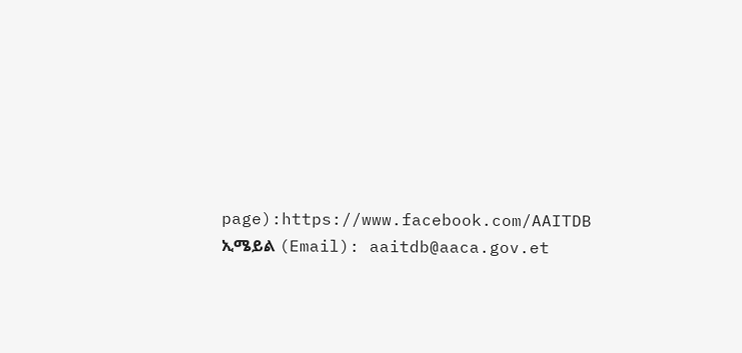page):https://www.facebook.com/AAITDB
ኢሜይል (Email): aaitdb@aaca.gov.et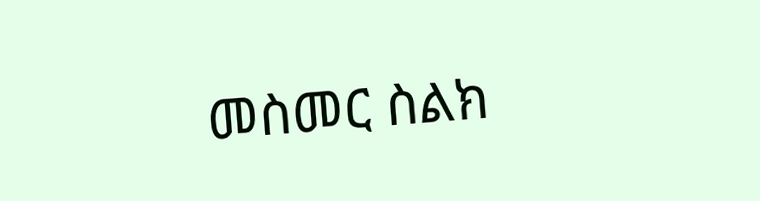መስመር ስልክ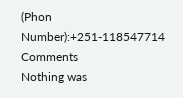(Phon Number):+251-118547714
Comments
Nothing was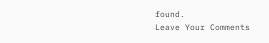found.
Leave Your Comments